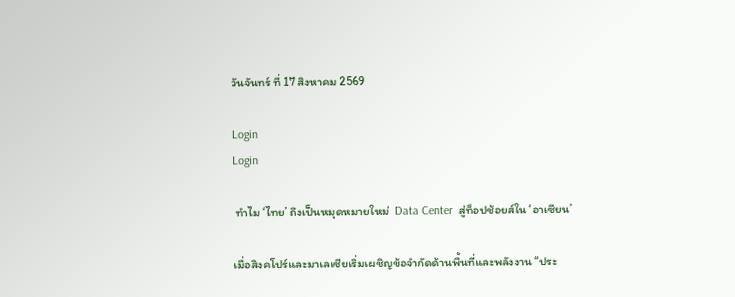วันจันทร์ ที่ 17 สิงหาคม 2569

Login
Login

 ทำไม ‘ไทย’ ถึงเป็นหมุดหมายใหม่  Data Center  สู่ท็อปช้อยส์ใน ‘อาเซียน’

เมื่อสิงคโปร์และมาเลเซียเริ่มเผชิญข้อจำกัดด้านพื้นที่และพลังงาน “ประ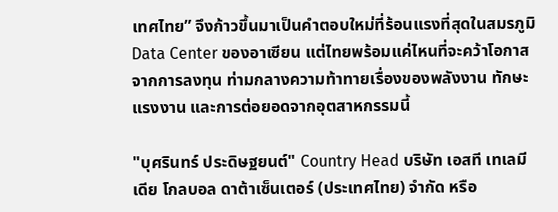เทศไทย” จึงก้าวขึ้นมาเป็นคำตอบใหม่ที่ร้อนแรงที่สุดในสมรภูมิ Data Center ของอาเซียน แต่ไทยพร้อมแค่ไหนที่จะคว้าโอกาสจากการลงทุน ท่ามกลางความท้าทายเรื่องของพลังงาน ทักษะแรงงาน และการต่อยอดจากอุตสาหกรรมนี้

"บุศรินทร์ ประดิษฐยนต์" Country Head บริษัท เอสที เทเลมีเดีย โกลบอล ดาต้าเซ็นเตอร์ (ประเทศไทย) จำกัด หรือ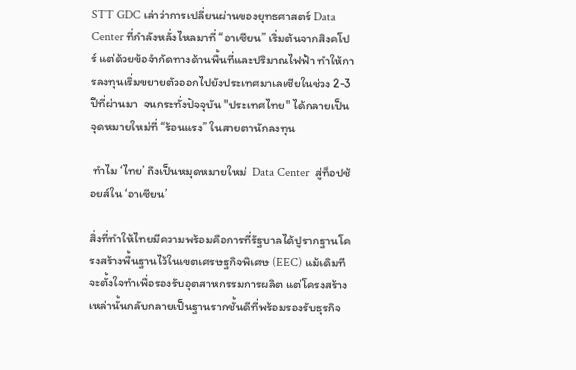STT GDC เล่าว่าการเปลี่ยนผ่านของยุทธศาสตร์ Data Center ที่กำลังหลั่งไหลมาที่ “อาเซียน” เริ่มต้นจากสิงคโปร์ แต่ด้วยข้อจำกัดทางด้านพื้นที่และปริมาณไฟฟ้า ทำให้การลงทุนเริ่มขยายตัวออกไปยังประเทศมาเลเซียในช่วง 2-3 ปีที่ผ่านมา  จนกระทั่งปัจจุบัน "ประเทศไทย" ได้กลายเป็นจุดหมายใหม่ที่ “ร้อนแรง” ในสายตานักลงทุน

 ทำไม ‘ไทย’ ถึงเป็นหมุดหมายใหม่  Data Center  สู่ท็อปช้อยส์ใน ‘อาเซียน’

สิ่งที่ทำให้ไทยมีความพร้อมคือการที่รัฐบาลได้ปูรากฐานโครงสร้างพื้นฐานไว้ในเขตเศรษฐกิจพิเศษ (EEC) แม้เดิมทีจะตั้งใจทำเพื่อรองรับอุตสาหกรรมการผลิต แต่โครงสร้างเหล่านั้นกลับกลายเป็นฐานรากชั้นดีที่พร้อมรองรับธุรกิจ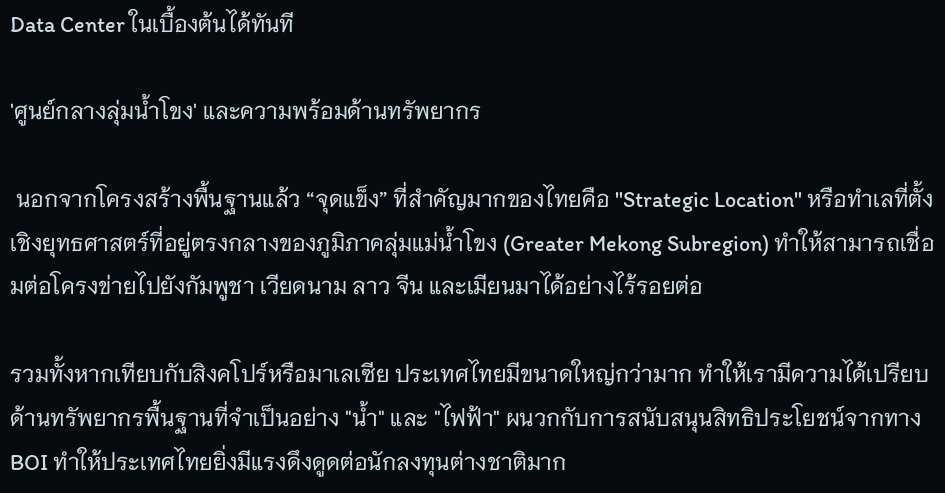Data Center ในเบื้องต้นได้ทันที

'ศูนย์กลางลุ่มน้ำโขง' และความพร้อมด้านทรัพยากร

 นอกจากโครงสร้างพื้นฐานแล้ว “จุดแข็ง” ที่สำคัญมากของไทยคือ "Strategic Location" หรือทำเลที่ตั้งเชิงยุทธศาสตร์ที่อยู่ตรงกลางของภูมิภาคลุ่มแม่น้ำโขง (Greater Mekong Subregion) ทำให้สามารถเชื่อมต่อโครงข่ายไปยังกัมพูชา เวียดนาม ลาว จีน และเมียนมาได้อย่างไร้รอยต่อ

รวมทั้งหากเทียบกับสิงคโปร์หรือมาเลเซีย ประเทศไทยมีขนาดใหญ่กว่ามาก ทำให้เรามีความได้เปรียบด้านทรัพยากรพื้นฐานที่จำเป็นอย่าง "น้ำ" และ "ไฟฟ้า" ผนวกกับการสนับสนุนสิทธิประโยชน์จากทาง BOI ทำให้ประเทศไทยยิ่งมีแรงดึงดูดต่อนักลงทุนต่างชาติมาก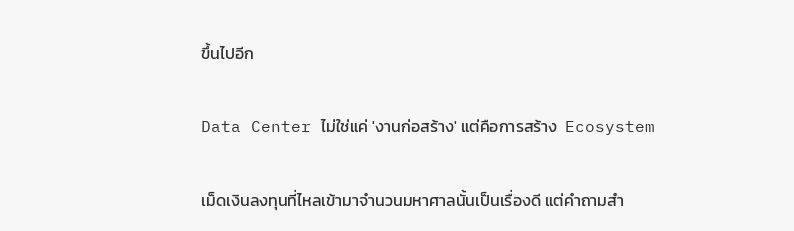ขึ้นไปอีก

Data Center ไม่ใช่แค่ 'งานก่อสร้าง' แต่คือการสร้าง  Ecosystem

เม็ดเงินลงทุนที่ไหลเข้ามาจำนวนมหาศาลนั้นเป็นเรื่องดี แต่คำถามสำ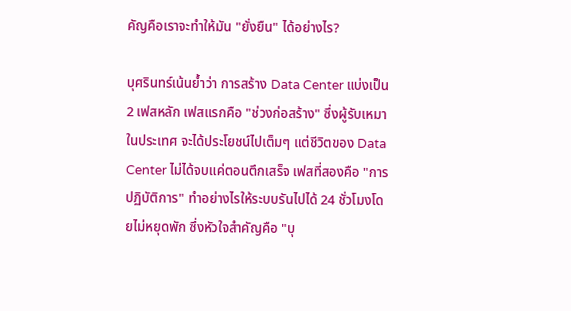คัญคือเราจะทำให้มัน "ยั่งยืน" ได้อย่างไร?

บุศรินทร์เน้นย้ำว่า การสร้าง Data Center แบ่งเป็น 2 เฟสหลัก เฟสแรกคือ "ช่วงก่อสร้าง" ซึ่งผู้รับเหมาในประเทศ จะได้ประโยชน์ไปเต็มๆ แต่ชีวิตของ Data Center ไม่ได้จบแค่ตอนตึกเสร็จ เฟสที่สองคือ "การปฏิบัติการ" ทำอย่างไรให้ระบบรันไปได้ 24 ชั่วโมงโดยไม่หยุดพัก ซึ่งหัวใจสำคัญคือ "บุ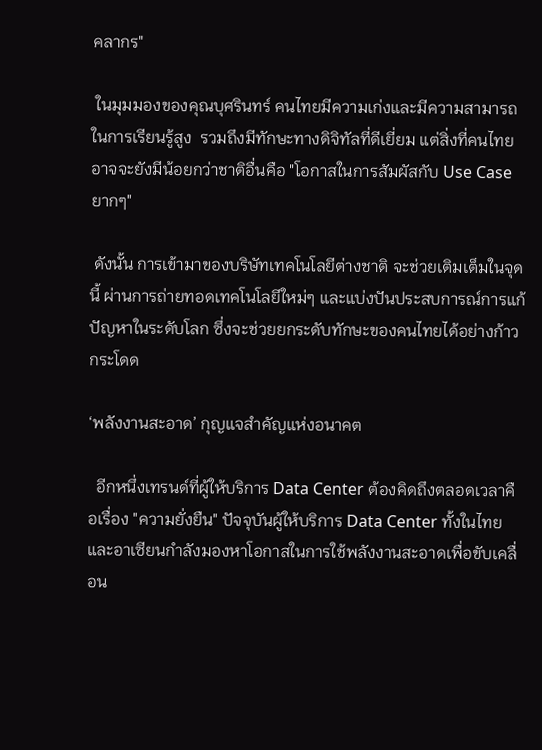คลากร"

 ในมุมมองของคุณบุศรินทร์ คนไทยมีความเก่งและมีความสามารถในการเรียนรู้สูง  รวมถึงมีทักษะทางดิจิทัลที่ดีเยี่ยม แต่สิ่งที่คนไทยอาจจะยังมีน้อยกว่าชาติอื่นคือ "โอกาสในการสัมผัสกับ Use Case ยากๆ"

 ดังนั้น การเข้ามาของบริษัทเทคโนโลยีต่างชาติ จะช่วยเติมเต็มในจุดนี้ ผ่านการถ่ายทอดเทคโนโลยีใหม่ๆ และแบ่งปันประสบการณ์การแก้ปัญหาในระดับโลก ซึ่งจะช่วยยกระดับทักษะของคนไทยได้อย่างก้าวกระโดด

‘พลังงานสะอาด’ กุญแจสำคัญแห่งอนาคต

  อีกหนึ่งเทรนด์ที่ผู้ให้บริการ Data Center ต้องคิดถึงตลอดเวลาคือเรื่อง "ความยั่งยืน" ปัจจุบันผู้ให้บริการ Data Center ทั้งในไทยและอาเซียนกำลังมองหาโอกาสในการใช้พลังงานสะอาดเพื่อขับเคลื่อน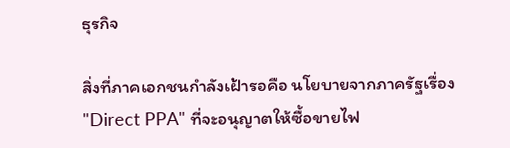ธุรกิจ

สิ่งที่ภาคเอกชนกำลังเฝ้ารอคือ นโยบายจากภาครัฐเรื่อง "Direct PPA" ที่จะอนุญาตให้ซื้อขายไฟ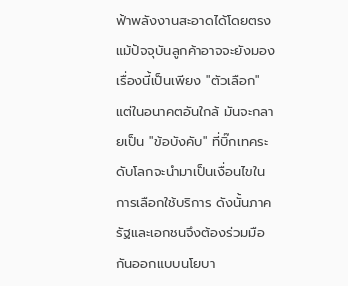ฟ้าพลังงานสะอาดได้โดยตรง แม้ปัจจุบันลูกค้าอาจจะยังมองเรื่องนี้เป็นเพียง "ตัวเลือก" แต่ในอนาคตอันใกล้ มันจะกลายเป็น "ข้อบังคับ" ที่บิ๊กเทคระดับโลกจะนำมาเป็นเงื่อนไขในการเลือกใช้บริการ ดังนั้นภาครัฐและเอกชนจึงต้องร่วมมือกันออกแบบนโยบา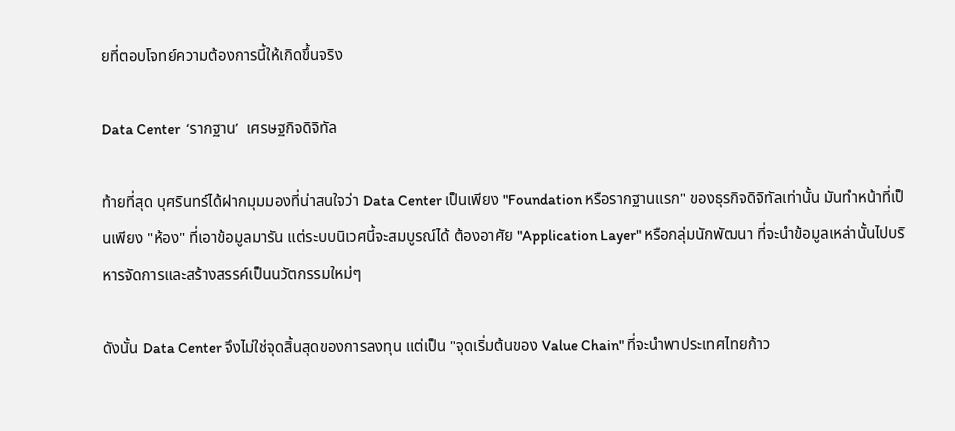ยที่ตอบโจทย์ความต้องการนี้ให้เกิดขึ้นจริง

Data Center  ‘รากฐาน’  เศรษฐกิจดิจิทัล

ท้ายที่สุด บุศรินทร์ได้ฝากมุมมองที่น่าสนใจว่า Data Center เป็นเพียง "Foundation หรือรากฐานแรก" ของธุรกิจดิจิทัลเท่านั้น มันทำหน้าที่เป็นเพียง "ห้อง" ที่เอาข้อมูลมารัน แต่ระบบนิเวศนี้จะสมบูรณ์ได้ ต้องอาศัย "Application Layer" หรือกลุ่มนักพัฒนา ที่จะนำข้อมูลเหล่านั้นไปบริหารจัดการและสร้างสรรค์เป็นนวัตกรรมใหม่ๆ

ดังนั้น Data Center จึงไม่ใช่จุดสิ้นสุดของการลงทุน แต่เป็น "จุดเริ่มต้นของ Value Chain" ที่จะนำพาประเทศไทยก้าว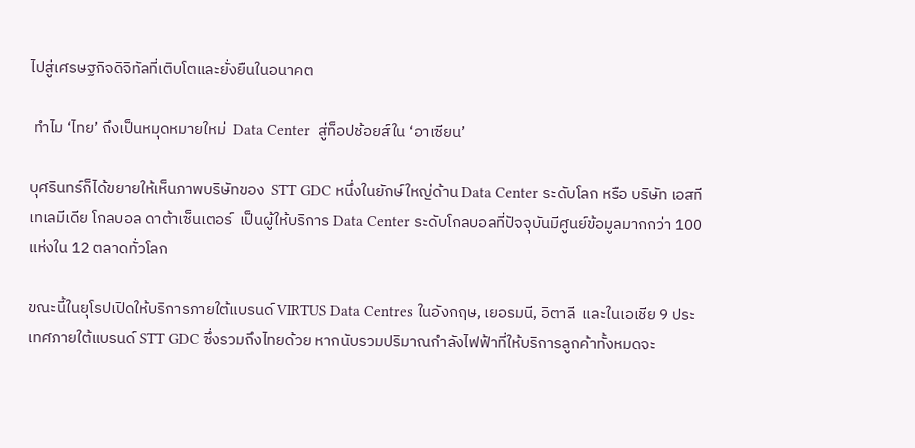ไปสู่เศรษฐกิจดิจิทัลที่เติบโตและยั่งยืนในอนาคต

 ทำไม ‘ไทย’ ถึงเป็นหมุดหมายใหม่  Data Center  สู่ท็อปช้อยส์ใน ‘อาเซียน’

บุศรินทร์ก็ได้ขยายให้เห็นภาพบริษัทของ  STT GDC หนึ่งในยักษ์ใหญ่ด้าน Data Center ระดับโลก หรือ บริษัท เอสที เทเลมีเดีย โกลบอล ดาต้าเซ็นเตอร์  เป็นผู้ให้บริการ Data Center ระดับโกลบอลที่ปัจจุบันมีศูนย์ข้อมูลมากกว่า 100 แห่งใน 12 ตลาดทั่วโลก

ขณะนี้ในยุโรปเปิดให้บริการภายใต้แบรนด์ VIRTUS Data Centres ในอังกฤษ, เยอรมนี, อิตาลี  และในเอเชีย 9 ประเทศภายใต้แบรนด์ STT GDC ซึ่งรวมถึงไทยด้วย หากนับรวมปริมาณกำลังไฟฟ้าที่ให้บริการลูกค้าทั้งหมดจะ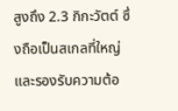สูงถึง 2.3 กิกะวัตต์ ซึ่งถือเป็นสเกลที่ใหญ่และรองรับความต้อ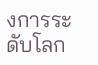งการระดับโลก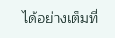ได้อย่างเต็มที่